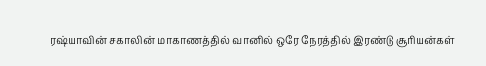ரஷ்யாவின் சகாலின் மாகாணத்தில் வானில் ஒரே நேரத்தில் இரண்டு சூரியன்கள்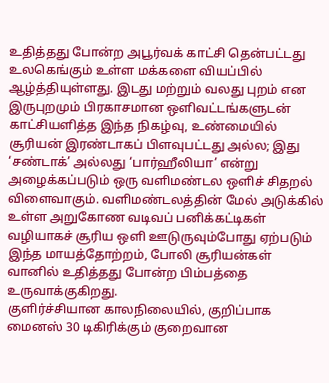உதித்தது போன்ற அபூர்வக் காட்சி தென்பட்டது உலகெங்கும் உள்ள மக்களை வியப்பில் ஆழ்த்தியுள்ளது. இடது மற்றும் வலது புறம் என இருபுறமும் பிரகாசமான ஒளிவட்டங்களுடன் காட்சியளித்த இந்த நிகழ்வு, உண்மையில் சூரியன் இரண்டாகப் பிளவுபட்டது அல்ல; இது ‘சண்டாக்’ அல்லது ‘பார்ஹீலியா’ என்று அழைக்கப்படும் ஒரு வளிமண்டல ஒளிச் சிதறல் விளைவாகும். வளிமண்டலத்தின் மேல் அடுக்கில் உள்ள அறுகோண வடிவப் பனிக்கட்டிகள் வழியாகச் சூரிய ஒளி ஊடுருவும்போது ஏற்படும் இந்த மாயத்தோற்றம், போலி சூரியன்கள் வானில் உதித்தது போன்ற பிம்பத்தை உருவாக்குகிறது.
குளிர்ச்சியான காலநிலையில், குறிப்பாக மைனஸ் 30 டிகிரிக்கும் குறைவான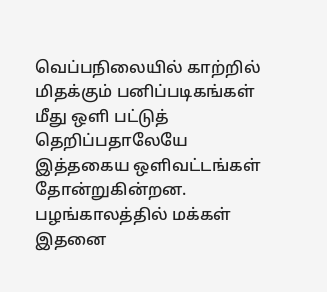வெப்பநிலையில் காற்றில் மிதக்கும் பனிப்படிகங்கள் மீது ஒளி பட்டுத் தெறிப்பதாலேயே இத்தகைய ஒளிவட்டங்கள் தோன்றுகின்றன. பழங்காலத்தில் மக்கள் இதனை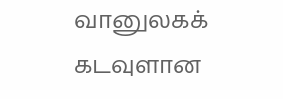வானுலகக் கடவுளான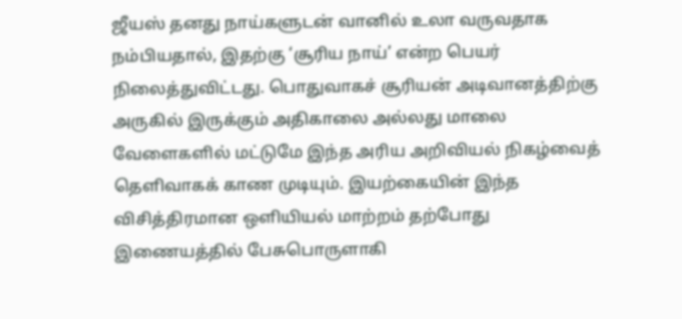ஜீயஸ் தனது நாய்களுடன் வானில் உலா வருவதாக நம்பியதால், இதற்கு ‘சூரிய நாய்’ என்ற பெயர் நிலைத்துவிட்டது. பொதுவாகச் சூரியன் அடிவானத்திற்கு அருகில் இருக்கும் அதிகாலை அல்லது மாலை வேளைகளில் மட்டுமே இந்த அரிய அறிவியல் நிகழ்வைத் தெளிவாகக் காண முடியும். இயற்கையின் இந்த விசித்திரமான ஒளியியல் மாற்றம் தற்போது இணையத்தில் பேசுபொருளாகி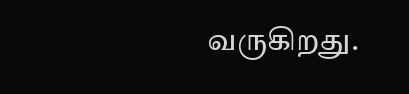வருகிறது.